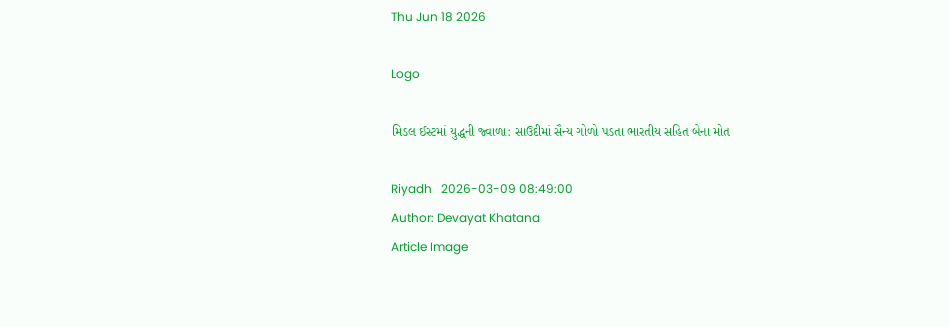Thu Jun 18 2026

Logo

મિડલ ઈસ્ટમાં યુદ્ધની જ્વાળા: સાઉદીમાં સૈન્ય ગોળો પડતા ભારતીય સહિત બેના મોત

Riyadh   2026-03-09 08:49:00
Author: Devayat Khatana
Article Image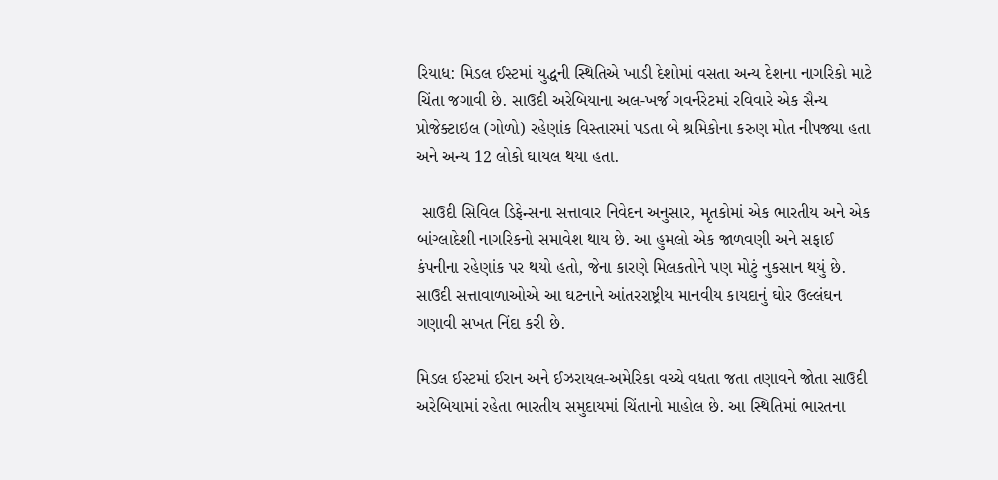રિયાધ: મિડલ ઈસ્ટમાં યુદ્ધની સ્થિતિએ ખાડી દેશોમાં વસતા અન્ય દેશના નાગરિકો માટે ચિંતા જગાવી છે. સાઉદી અરેબિયાના અલ-ખર્જ ગવર્નરેટમાં રવિવારે એક સૈન્ય પ્રોજેક્ટાઇલ (ગોળો) રહેણાંક વિસ્તારમાં પડતા બે શ્રમિકોના કરુણ મોત નીપજ્યા હતા અને અન્ય 12 લોકો ઘાયલ થયા હતા.

 સાઉદી સિવિલ ડિફેન્સના સત્તાવાર નિવેદન અનુસાર, મૃતકોમાં એક ભારતીય અને એક બાંગ્લાદેશી નાગરિકનો સમાવેશ થાય છે. આ હુમલો એક જાળવણી અને સફાઈ કંપનીના રહેણાંક પર થયો હતો, જેના કારણે મિલકતોને પણ મોટું નુકસાન થયું છે. સાઉદી સત્તાવાળાઓએ આ ઘટનાને આંતરરાષ્ટ્રીય માનવીય કાયદાનું ઘોર ઉલ્લંઘન ગણાવી સખત નિંદા કરી છે.

મિડલ ઈસ્ટમાં ઈરાન અને ઈઝરાયલ-અમેરિકા વચ્ચે વધતા જતા તણાવને જોતા સાઉદી અરેબિયામાં રહેતા ભારતીય સમુદાયમાં ચિંતાનો માહોલ છે. આ સ્થિતિમાં ભારતના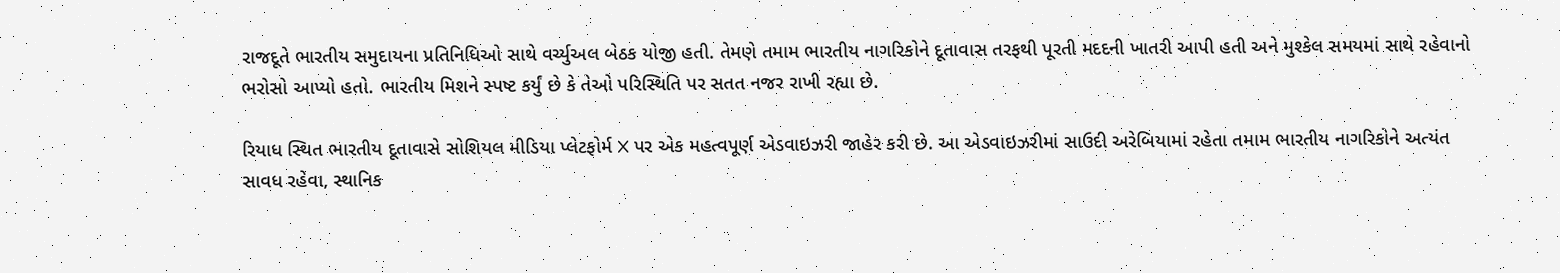રાજદૂતે ભારતીય સમુદાયના પ્રતિનિધિઓ સાથે વર્ચ્યુઅલ બેઠક યોજી હતી. તેમણે તમામ ભારતીય નાગરિકોને દૂતાવાસ તરફથી પૂરતી મદદની ખાતરી આપી હતી અને મુશ્કેલ સમયમાં સાથે રહેવાનો ભરોસો આપ્યો હતો. ભારતીય મિશને સ્પષ્ટ કર્યું છે કે તેઓ પરિસ્થિતિ પર સતત નજર રાખી રહ્યા છે.

રિયાધ સ્થિત ભારતીય દૂતાવાસે સોશિયલ મીડિયા પ્લેટફોર્મ X પર એક મહત્વપૂર્ણ એડવાઇઝરી જાહેર કરી છે. આ એડવાઇઝરીમાં સાઉદી અરેબિયામાં રહેતા તમામ ભારતીય નાગરિકોને અત્યંત સાવધ રહેવા, સ્થાનિક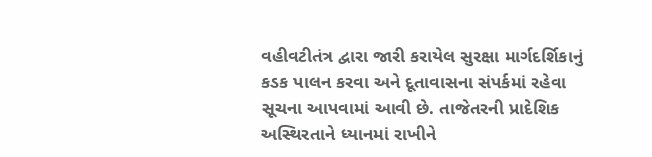વહીવટીતંત્ર દ્વારા જારી કરાયેલ સુરક્ષા માર્ગદર્શિકાનું કડક પાલન કરવા અને દૂતાવાસના સંપર્કમાં રહેવા સૂચના આપવામાં આવી છે. તાજેતરની પ્રાદેશિક અસ્થિરતાને ધ્યાનમાં રાખીને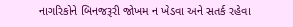નાગરિકોને બિનજરૂરી જોખમ ન ખેડવા અને સતર્ક રહેવા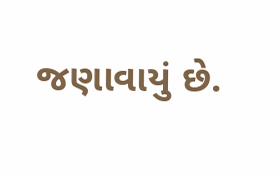જણાવાયું છે.